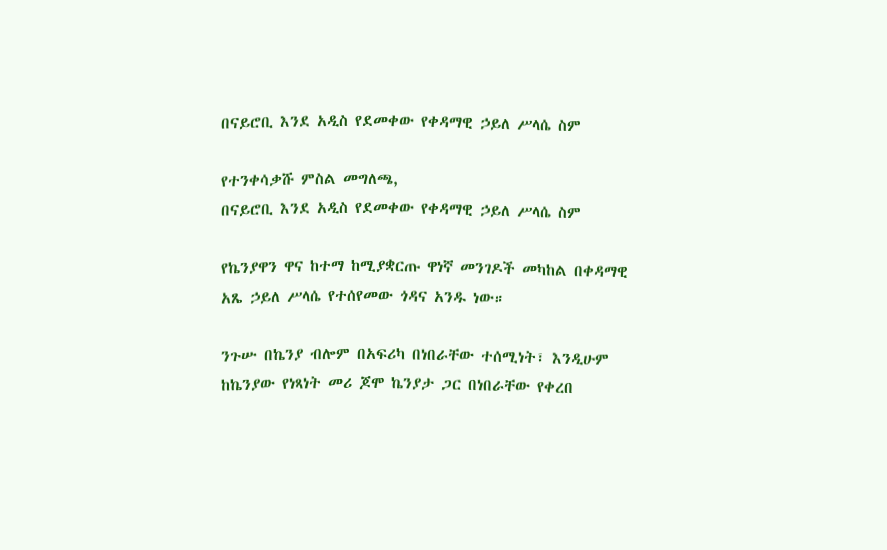በናይሮቢ እንደ አዲስ የደመቀው የቀዳማዊ ኃይለ ሥላሴ ስም

የተንቀሳቃሹ ምስል መግለጫ,
በናይሮቢ እንደ አዲስ የደመቀው የቀዳማዊ ኃይለ ሥላሴ ስም

የኬንያዋን ዋና ከተማ ከሚያቋርጡ ዋነኛ መንገዶች መካከል በቀዳማዊ አጼ ኃይለ ሥላሴ የተሰየመው ጎዳና አንዱ ነው።

ንጉሡ በኬንያ ብሎም በአፍሪካ በነበራቸው ተሰሚነት፣ እንዲሁም ከኬንያው የነጻነት መሪ ጆሞ ኬንያታ ጋር በነበራቸው የቀረበ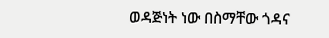ወዳጅነት ነው በስማቸው ጎዳና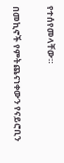የተሰየመላቸው።

በመኪኖች የምትጨናነቀውን የናይሮቢን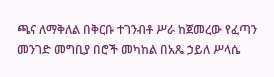ጫና ለማቅለል በቅርቡ ተገንብቶ ሥራ ከጀመረው የፈጣን መንገድ መግቢያ በሮች መካከል በአጼ ኃይለ ሥላሴ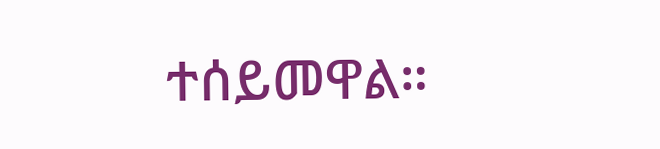ተሰይመዋል።